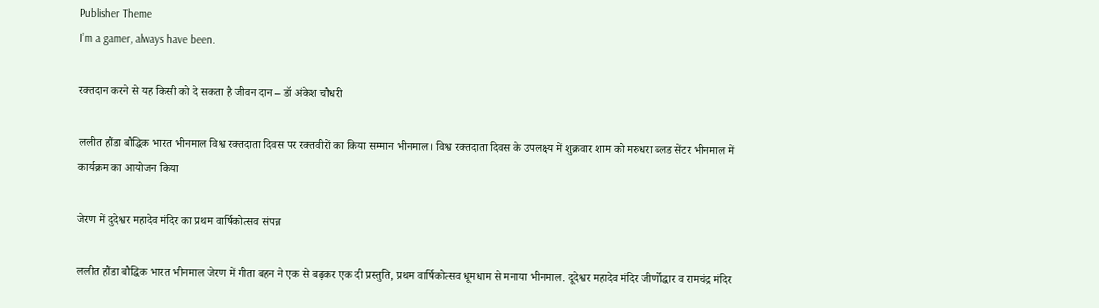Publisher Theme
I’m a gamer, always have been.

रक्तदान करने से यह किसी को दे सकता है जीवन दान – डॉ अंकेश चौधरी

ललीत हौंडा बौद्धिक भारत भीनमाल विश्व रक्तदाता दिवस पर रक्तवीरों का किया सम्मान भीनमाल। विश्व रक्तदाता दिवस के उपलक्ष्य में शुक्रवार शाम को मरुधरा ब्लड सेंटर भीनमाल में कार्यक्रम का आयोजन किया

जेरण में दुदेश्वर महादेव मंदिर का प्रथम वार्षिकोत्सव संपन्न

ललीत हौंडा बौद्धिक भारत भीनमाल जेरण में गीता बहन ने एक से बढ़कर एक दी प्रस्तुति, प्रथम वार्षिकोत्सव धूमधाम से मनाया भीनमाल. दूदेश्वर महादेव मंदिर जीर्णोद्धार व रामचंद्र मंदिर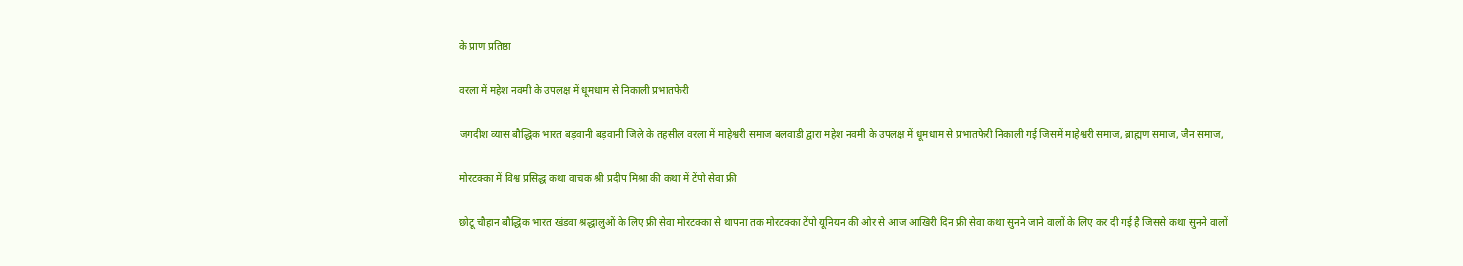के प्राण प्रतिष्ठा

वरला में महेश नवमी के उपलक्ष में धूमधाम से निकाली प्रभातफेरी

जगदीश व्यास बौद्धिक भारत बड़वानी बड़वानी जिले के तहसील वरला में माहेश्वरी समाज बलवाडी द्वारा महेश नवमी के उपलक्ष में धूमधाम से प्रभातफेरी निकाली गई जिसमें माहेश्वरी समाज, ब्राह्मण समाज, जैन समाज,

मोरटक्का में विश्व प्रसिद्ध कथा वाचक श्री प्रदीप मिश्रा की कथा में टेंपो सेवा फ्री

छोटू चौहान बौद्धिक भारत खंडवा श्रद्धालुओं के लिए फ्री सेवा मोरटक्का से थापना तक मोरटक्का टेंपो यूनियन की ओर से आज आखिरी दिन फ्री सेवा कथा सुनने जाने वालों के लिए कर दी गई है जिससे कथा सुनने वालों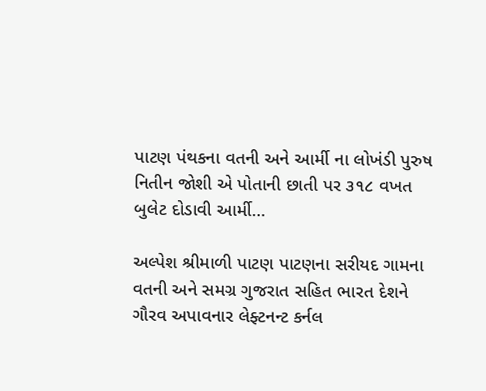પાટણ પંથકના વતની અને આર્મી ના લોખંડી પુરુષ નિતીન જોશી એ પોતાની છાતી પર ૩૧૮ વખત બુલેટ દોડાવી આર્મી…

અલ્પેશ શ્રીમાળી પાટણ પાટણના સરીયદ ગામના વતની અને સમગ્ર ગુજરાત સહિત ભારત દેશને ગૌરવ અપાવનાર લેફ્ટનન્ટ કર્નલ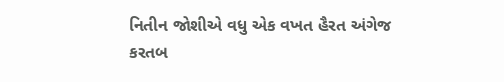નિતીન જોશીએ વધુ એક વખત હૈરત અંગેજ કરતબ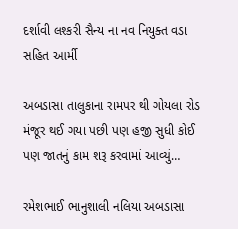દર્શાવી લશ્કરી સૈન્ય ના નવ નિયુક્ત વડા સહિત આર્મી

અબડાસા તાલુકાના રામપર થી ગોયલા રોડ મંજૂર થઈ ગયા પછી પણ હજી સુધી કોઈ પણ જાતનું કામ શરૂ કરવામાં આવ્યું…

રમેશભાઈ ભાનુશાલી નલિયા અબડાસા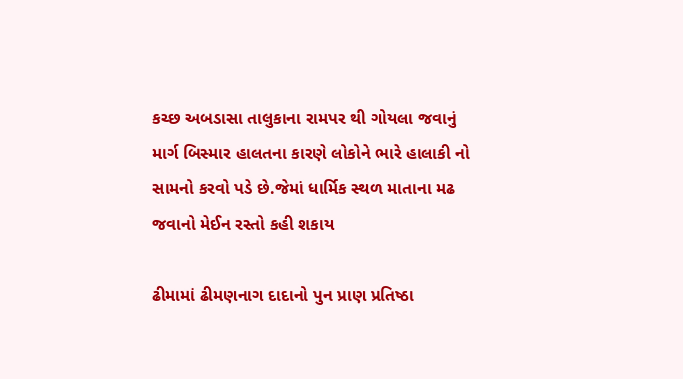કચ્છ અબડાસા તાલુકાના રામપર થી ગોયલા જવાનું માર્ગ બિસ્માર હાલતના કારણે લોકોને ભારે હાલાકી નો સામનો કરવો પડે છે.જેમાં ધાર્મિક સ્થળ માતાના મઢ જવાનો મેઈન રસ્તો કહી શકાય

ઢીમામાં ઢીમણનાગ દાદાનો પુન પ્રાણ પ્રતિષ્ઠા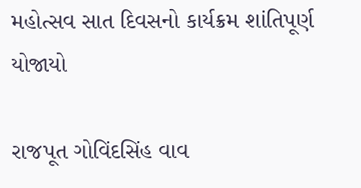મહોત્સવ સાત દિવસનો કાર્યક્રમ શાંતિપૂર્ણ યોજાયો

રાજપૂત ગોવિંદસિંહ વાવ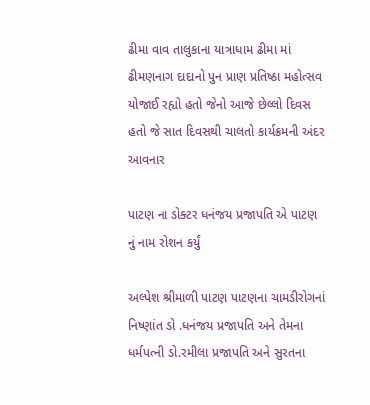ઢીમા વાવ તાલુકાના યાત્રાધામ ઢીમા માં ઢીમણનાગ દાદાનો પુન પ્રાણ પ્રતિષ્ઠા મહોત્સવ યોજાઈ રહ્યો હતો જેનો આજે છેલ્લો દિવસ હતો જે સાત દિવસથી ચાલતો કાર્યક્રમની અંદર આવનાર

પાટણ ના ડોક્ટર ધનંજય પ્રજાપતિ એ પાટણ નું નામ રોશન કર્યું

અલ્પેશ શ્રીમાળી પાટણ પાટણના ચામડીરોગનાં નિષ્ણાંત ડો .ધનંજય પ્રજાપતિ અને તેમના ધર્મપત્ની ડો.રમીલા પ્રજાપતિ અને સુરતના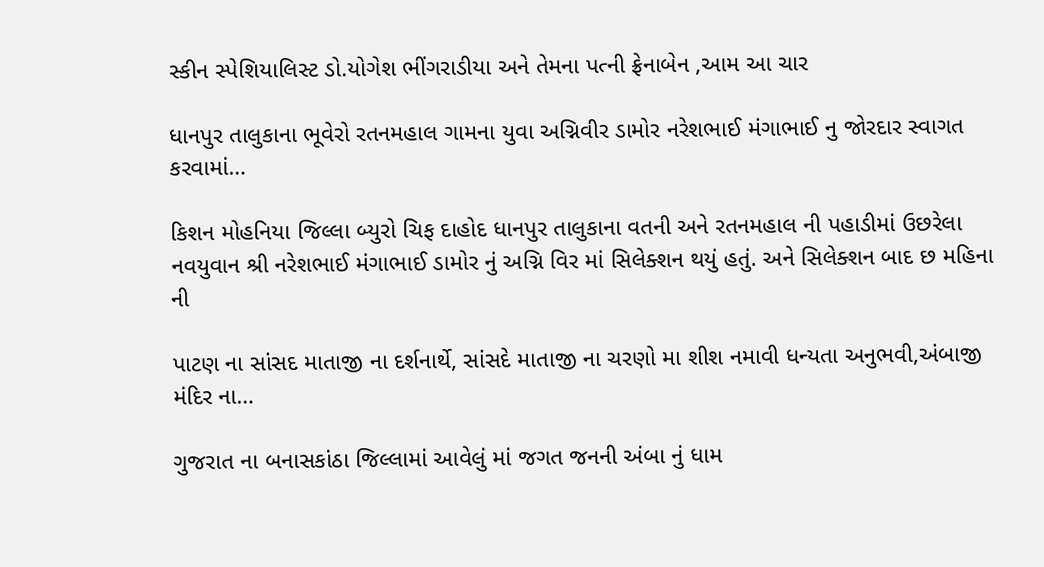સ્કીન સ્પેશિયાલિસ્ટ ડો.યોગેશ ભીંગરાડીયા અને તેમના પત્ની ફ્રેનાબેન ,આમ આ ચાર

ધાનપુર તાલુકાના ભૂવેરો રતનમહાલ ગામના યુવા અગ્નિવીર ડામોર નરેશભાઈ મંગાભાઈ નુ જોરદાર સ્વાગત કરવામાં…

કિશન મોહનિયા જિલ્લા બ્યુરો ચિફ દાહોદ ધાનપુર તાલુકાના વતની અને રતનમહાલ ની પહાડીમાં ઉછરેલા નવયુવાન શ્રી નરેશભાઈ મંગાભાઈ ડામોર નું અગ્નિ વિર માં સિલેક્શન થયું હતું. અને સિલેક્શન બાદ છ મહિના ની

પાટણ ના સાંસદ માતાજી ના દર્શનાર્થે, સાંસદે માતાજી ના ચરણો મા શીશ નમાવી ધન્યતા અનુભવી,અંબાજી મંદિર ના…

ગુજરાત ના બનાસકાંઠા જિલ્લામાં આવેલું માં જગત જનની અંબા નું ધામ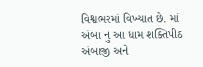વિશ્વભરમાં વિખ્યાત છે. માં અંબા નુ આ ધામ શક્તિપીઠ અંબાજી અને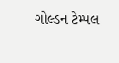ગોલ્ડન ટેમ્પલ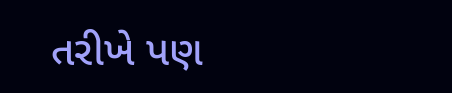તરીખે પણ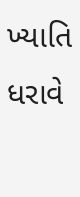ખ્યાતિ ધરાવે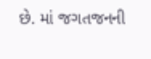છે. માં જગતજનની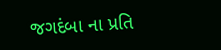જગદંબા ના પ્રતિ